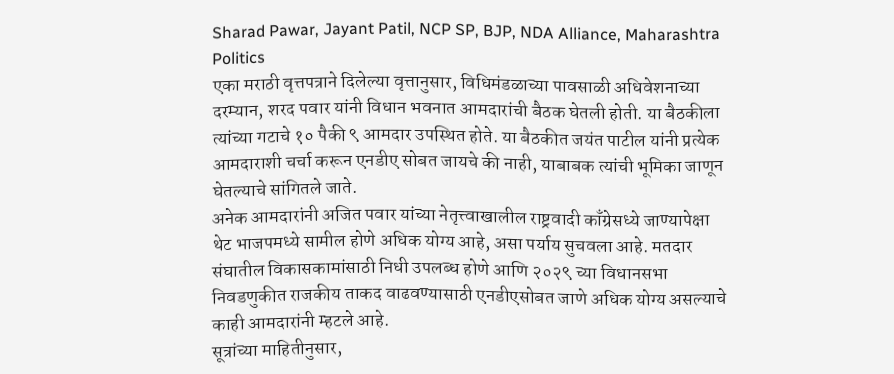Sharad Pawar, Jayant Patil, NCP SP, BJP, NDA Alliance, Maharashtra Politics
एका मराठी वृत्तपत्राने दिलेल्या वृत्तानुसार, विधिमंडळाच्या पावसाळी अधिवेशनाच्या दरम्यान, शरद पवार यांनी विधान भवनात आमदारांची बैठक घेतली होती. या बैठकीला त्यांच्या गटाचे १० पैकी ९ आमदार उपस्थित होते. या बैठकीत जयंत पाटील यांनी प्रत्येक आमदाराशी चर्चा करून एनडीए सोबत जायचे की नाही, याबाबक त्यांची भूमिका जाणून घेतल्याचे सांगितले जाते.
अनेक आमदारांनी अजित पवार यांच्या नेतृत्त्वाखालील राष्ट्रवादी काँग्रेसध्ये जाण्यापेक्षा थेट भाजपमध्ये सामील होणे अधिक योग्य आहे, असा पर्याय सुचवला आहे. मतदार संघातील विकासकामांसाठी निधी उपलब्ध होणे आणि २०२९ च्या विधानसभा निवडणुकीत राजकीय ताकद वाढवण्यासाठी एनडीएसोबत जाणे अधिक योग्य असल्याचे काही आमदारांनी म्हटले आहे.
सूत्रांच्या माहितीनुसार,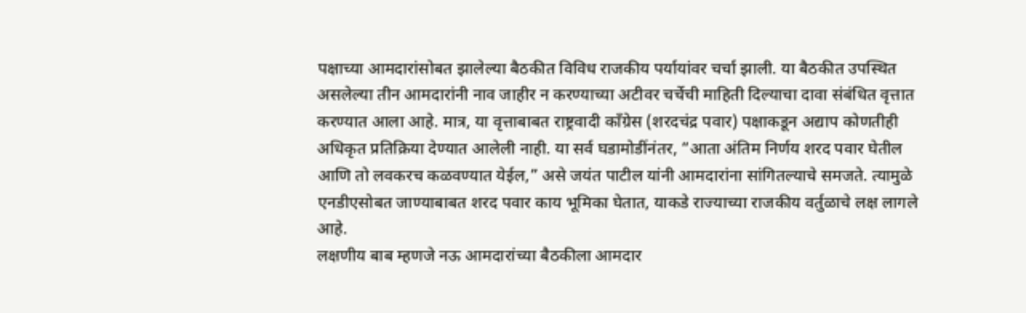पक्षाच्या आमदारांसोबत झालेल्या बैठकीत विविध राजकीय पर्यायांवर चर्चा झाली. या बैठकीत उपस्थित असलेल्या तीन आमदारांनी नाव जाहीर न करण्याच्या अटीवर चर्चेची माहिती दिल्याचा दावा संबंधित वृत्तात करण्यात आला आहे. मात्र, या वृत्ताबाबत राष्ट्रवादी काँग्रेस (शरदचंद्र पवार) पक्षाकडून अद्याप कोणतीही अधिकृत प्रतिक्रिया देण्यात आलेली नाही. या सर्व घडामोडींनंतर, “आता अंतिम निर्णय शरद पवार घेतील आणि तो लवकरच कळवण्यात येईल,” असे जयंत पाटील यांनी आमदारांना सांगितल्याचे समजते. त्यामुळे एनडीएसोबत जाण्याबाबत शरद पवार काय भूमिका घेतात, याकडे राज्याच्या राजकीय वर्तुळाचे लक्ष लागले आहे.
लक्षणीय बाब म्हणजे नऊ आमदारांच्या बैठकीला आमदार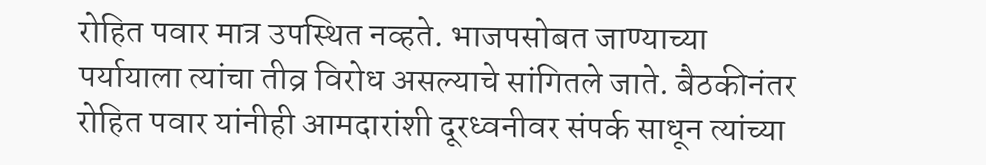रोहित पवार मात्र उपस्थित नव्हते. भाजपसोबत जाण्याच्या पर्यायाला त्यांचा तीव्र विरोध असल्याचे सांगितले जाते. बैठकीनंतर रोहित पवार यांनीही आमदारांशी दूरध्वनीवर संपर्क साधून त्यांच्या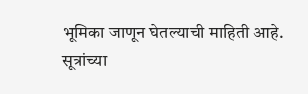भूमिका जाणून घेतल्याची माहिती आहे.
सूत्रांच्या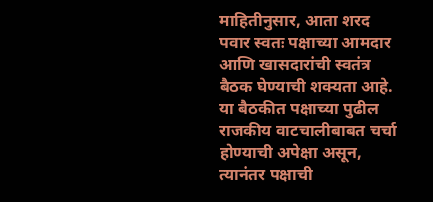माहितीनुसार, आता शरद पवार स्वतः पक्षाच्या आमदार आणि खासदारांची स्वतंत्र बैठक घेण्याची शक्यता आहे. या बैठकीत पक्षाच्या पुढील राजकीय वाटचालीबाबत चर्चा होण्याची अपेक्षा असून, त्यानंतर पक्षाची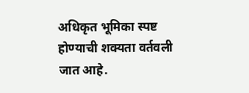अधिकृत भूमिका स्पष्ट होण्याची शक्यता वर्तवली जात आहे.